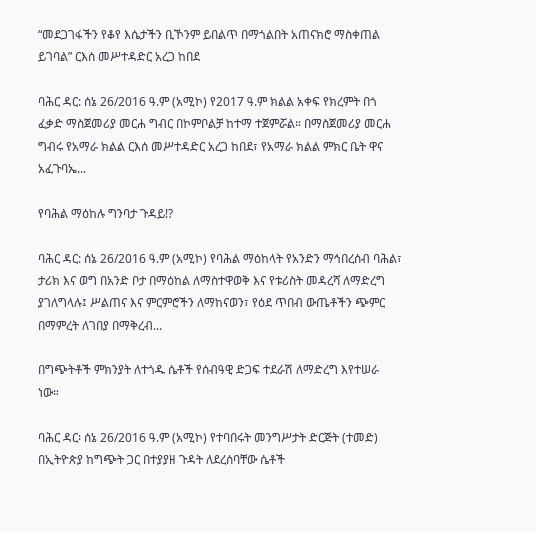“መደጋገፋችን የቆየ እሴታችን ቢኾንም ይበልጥ በማጎልበት አጠናክሮ ማስቀጠል ይገባል” ርእሰ መሥተዳድር አረጋ ከበደ

ባሕር ዳር: ሰኔ 26/2016 ዓ.ም (አሚኮ) የ2017 ዓ.ም ክልል አቀፍ የክረምት በጎ ፈቃድ ማስጀመሪያ መርሐ ግብር በኮምቦልቻ ከተማ ተጀምሯል። በማስጀመሪያ መርሐ ግብሩ የአማራ ክልል ርእሰ መሥተዳድር አረጋ ከበደ፣ የአማራ ክልል ምክር ቤት ዋና አፈጉባኤ...

የባሕል ማዕከሉ ግንባታ ጉዳይ!?

ባሕር ዳር: ሰኔ 26/2016 ዓ.ም (አሚኮ) የባሕል ማዕከላት የአንድን ማኅበረሰብ ባሕል፣ ታሪክ እና ወግ በአንድ ቦታ በማዕከል ለማስተዋወቅ እና የቱሪስት መዳረሻ ለማድረግ ያገለግላሉ፤ ሥልጠና እና ምርምሮችን ለማከናወን፣ የዕደ ጥበብ ውጤቶችን ጭምር በማምረት ለገበያ በማቅረብ...

በግጭትቶች ምክንያት ለተጎዱ ሴቶች የሰብዓዊ ድጋፍ ተደራሽ ለማድረግ እየተሠራ ነው።

ባሕር ዳር፡ ሰኔ 26/2016 ዓ.ም (አሚኮ) የተባበሩት መንግሥታት ድርጅት (ተመድ) በኢትዮጵያ ከግጭት ጋር በተያያዘ ጉዳት ለደረሰባቸው ሴቶች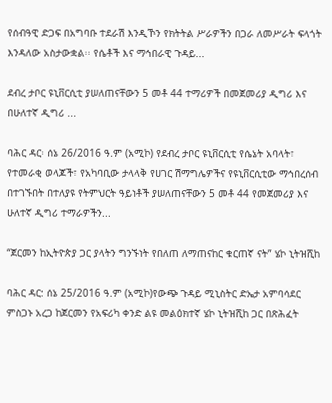የሰብዓዊ ድጋፍ በአግባቡ ተደራሽ እንዲኾን የክትትል ሥራዎችን በጋራ ለመሥራት ፍላጎት እንዳለው አስታውቋል፡፡ የሴቶች እና ማኅበራዊ ጉዳይ...

ደብረ ታቦር ዩኒቨርሲቲ ያሠለጠናቸውን 5 መቶ 44 ተማሪዎች በመጀመሪያ ዲግሪ እና በሁለተኛ ዲግሪ ...

ባሕር ዳር፡ ሰኔ 26/2016 ዓ.ም (አሚኮ) የደብረ ታቦር ዩኒቨርሲቲ የሴኔት አባላት፣ የተመራቂ ወላጆች፣ የአካባቢው ታላላቅ የሀገር ሽማግሌዎችና የዩኒቨርሲቲው ማኅበረሰብ በተገኙበት በተለያዩ የትምህርት ዓይነቶች ያሠለጠናቸውን 5 መቶ 44 የመጀመሪያ እና ሁለተኛ ዲግሪ ተማራዎችን...

“ጀርመን ከኢትዮጵያ ጋር ያላትን ግንኙነት የበለጠ ለማጠናከር ቁርጠኛ ናት” ሄኮ ኒትዝሺከ

ባሕር ዳር: ሰኔ 25/2016 ዓ.ም (አሚኮ)የውጭ ጉዳይ ሚኒስትር ድኤታ አምባሳደር ምስጋኑ አረጋ ከጀርመን የአፍሪካ ቀንድ ልዩ መልዕክተኛ ሄኮ ኒትዝሺከ ጋር በጽሕፈት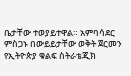ቤታቸው ተወያይተዋል። አምባሳደር ምስጋኑ በውይይታቸው ወቅት ጀርመን የኢትዮጵያ ቁልፍ ስትራቴጂክ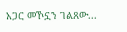አጋር መኾኗን ገልጸው...